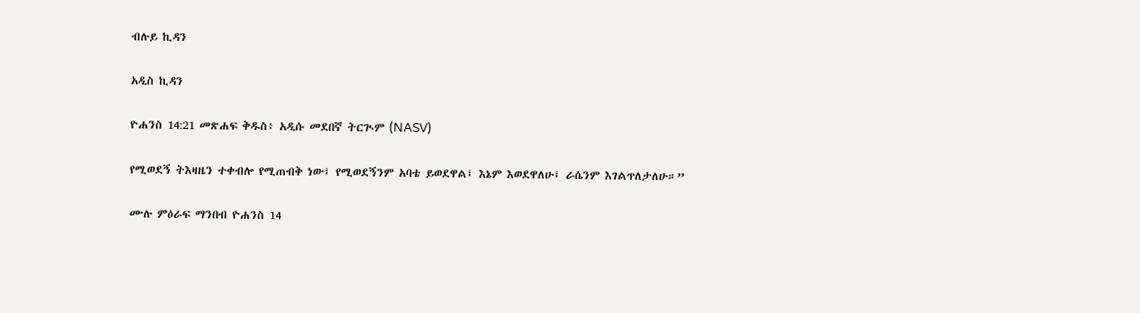ብሉይ ኪዳን

አዲስ ኪዳን

ዮሐንስ 14:21 መጽሐፍ ቅዱስ፥ አዲሱ መደበኛ ትርጒም (NASV)

የሚወደኝ ትእዛዜን ተቀብሎ የሚጠብቅ ነው፤ የሚወደኝንም አባቴ ይወደዋል፤ እኔም እወደዋለሁ፤ ራሴንም እገልጥለታለሁ።”

ሙሉ ምዕራፍ ማንበብ ዮሐንስ 14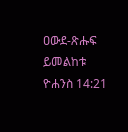ዐውደ-ጽሑፍ ይመልከቱ ዮሐንስ 14:21